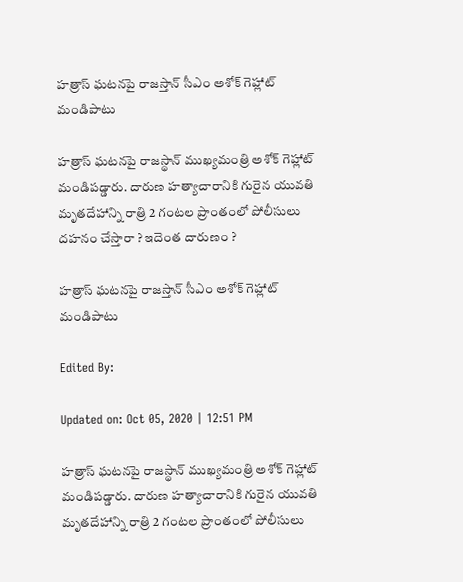హత్రాస్ ఘటనపై రాజస్తాన్ సీఎం అశోక్ గెహ్లాట్ మండిపాటు

హత్రాస్ ఘటనపై రాజస్థాన్ ముఖ్యమంత్రి అశోక్ గెహ్లాట్ మండిపడ్డారు. దారుణ హత్యాచారానికి గురైన యువతి మృతదేహాన్ని రాత్రి 2 గంటల ప్రాంతంలో పోలీసులు దహనం చేస్తారా ? ఇదెంత దారుణం ?

హత్రాస్ ఘటనపై రాజస్తాన్ సీఎం అశోక్ గెహ్లాట్ మండిపాటు

Edited By:

Updated on: Oct 05, 2020 | 12:51 PM

హత్రాస్ ఘటనపై రాజస్థాన్ ముఖ్యమంత్రి అశోక్ గెహ్లాట్ మండిపడ్డారు. దారుణ హత్యాచారానికి గురైన యువతి మృతదేహాన్ని రాత్రి 2 గంటల ప్రాంతంలో పోలీసులు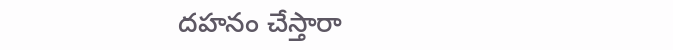దహనం చేస్తారా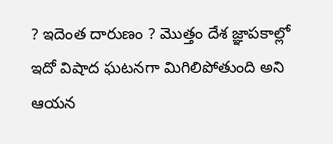? ఇదెంత దారుణం ? మొత్తం దేశ జ్ఞాపకాల్లో ఇదో విషాద ఘటనగా మిగిలిపోతుంది అని ఆయన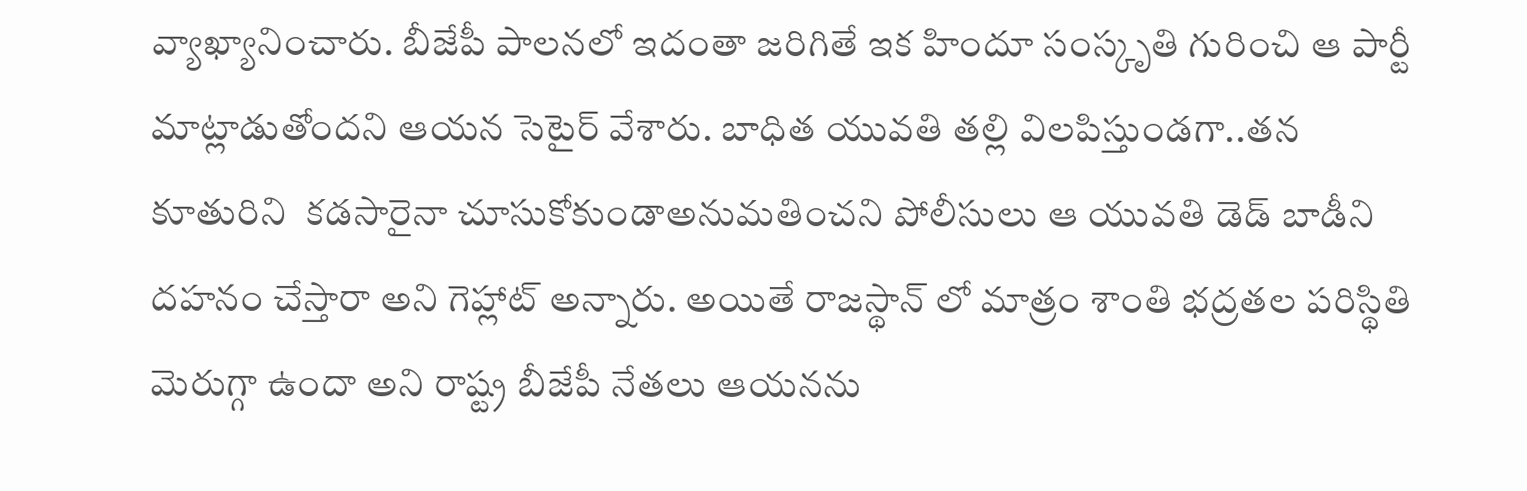వ్యాఖ్యానించారు. బీజేపీ పాలనలో ఇదంతా జరిగితే ఇక హిందూ సంస్కృతి గురించి ఆ పార్టీ మాట్లాడుతోందని ఆయన సెటైర్ వేశారు. బాధిత యువతి తల్లి విలపిస్తుండగా..తన కూతురిని  కడసారైనా చూసుకోకుండాఅనుమతించని పోలీసులు ఆ యువతి డెడ్ బాడీని   దహనం చేస్తారా అని గెహ్లాట్ అన్నారు. అయితే రాజస్థాన్ లో మాత్రం శాంతి భద్రతల పరిస్థితి మెరుగ్గా ఉందా అని రాష్ట్ర బీజేపీ నేతలు ఆయనను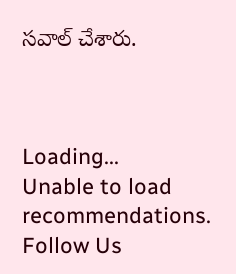సవాల్ చేశారు.



Loading...
Unable to load recommendations.
Follow Us